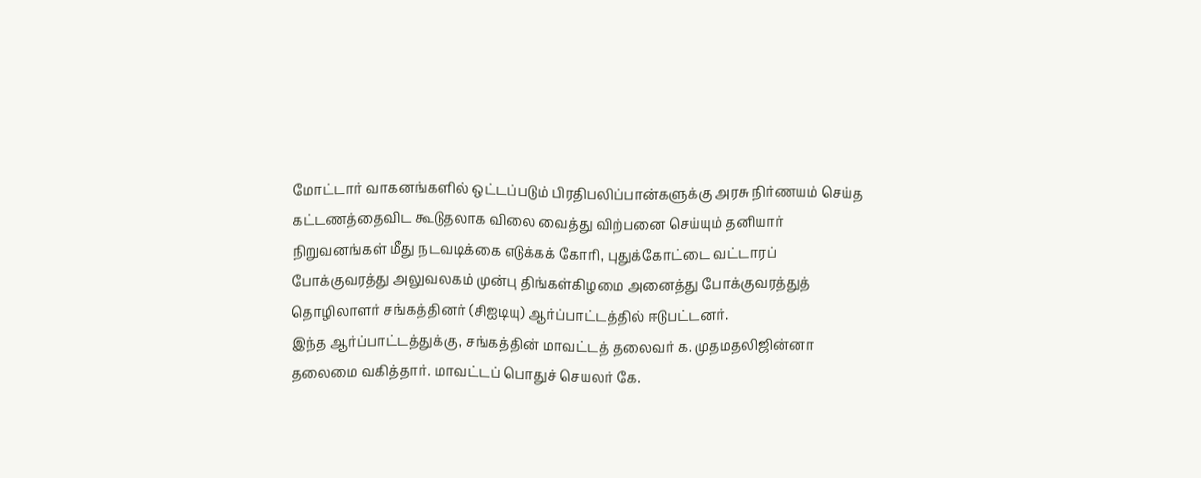மோட்டார் வாகனங்களில் ஒட்டப்படும் பிரதிபலிப்பான்களுக்கு அரசு நிர்ணயம் செய்த கட்டணத்தைவிட கூடுதலாக விலை வைத்து விற்பனை செய்யும் தனியார் நிறுவனங்கள் மீது நடவடிக்கை எடுக்கக் கோரி, புதுக்கோட்டை வட்டாரப் போக்குவரத்து அலுவலகம் முன்பு திங்கள்கிழமை அனைத்து போக்குவரத்துத் தொழிலாளர் சங்கத்தினர் (சிஐடியு) ஆர்ப்பாட்டத்தில் ஈடுபட்டனர்.
இந்த ஆர்ப்பாட்டத்துக்கு, சங்கத்தின் மாவட்டத் தலைவர் க. முதமதலிஜின்னா தலைமை வகித்தார். மாவட்டப் பொதுச் செயலர் கே.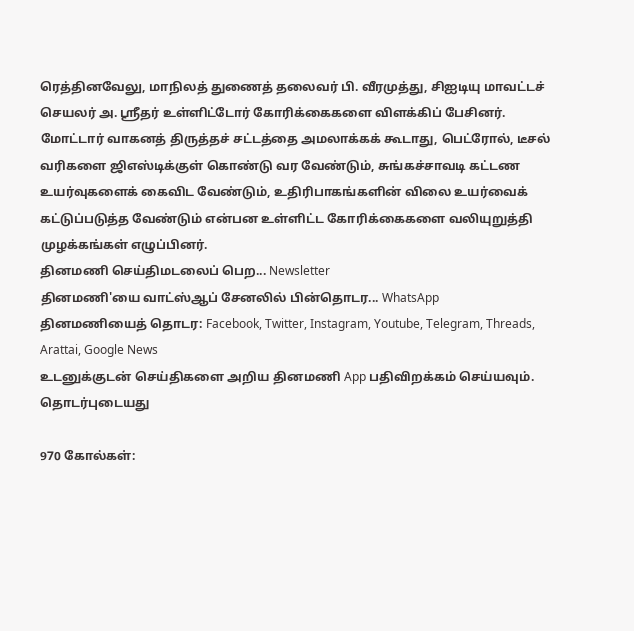ரெத்தினவேலு, மாநிலத் துணைத் தலைவர் பி. வீரமுத்து, சிஐடியு மாவட்டச் செயலர் அ. ஸ்ரீதர் உள்ளிட்டோர் கோரிக்கைகளை விளக்கிப் பேசினர்.
மோட்டார் வாகனத் திருத்தச் சட்டத்தை அமலாக்கக் கூடாது, பெட்ரோல், டீசல் வரிகளை ஜிஎஸ்டிக்குள் கொண்டு வர வேண்டும், சுங்கச்சாவடி கட்டண உயர்வுகளைக் கைவிட வேண்டும், உதிரிபாகங்களின் விலை உயர்வைக் கட்டுப்படுத்த வேண்டும் என்பன உள்ளிட்ட கோரிக்கைகளை வலியுறுத்தி முழக்கங்கள் எழுப்பினர்.
தினமணி செய்திமடலைப் பெற... Newsletter
தினமணி'யை வாட்ஸ்ஆப் சேனலில் பின்தொடர... WhatsApp
தினமணியைத் தொடர: Facebook, Twitter, Instagram, Youtube, Telegram, Threads, Arattai, Google News
உடனுக்குடன் செய்திகளை அறிய தினமணி App பதிவிறக்கம் செய்யவும்.
தொடர்புடையது

970 கோல்கள்: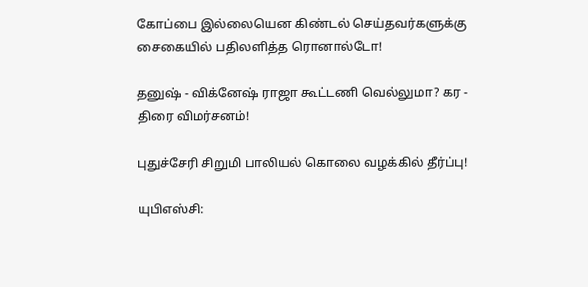கோப்பை இல்லையென கிண்டல் செய்தவர்களுக்கு சைகையில் பதிலளித்த ரொனால்டோ!

தனுஷ் - விக்னேஷ் ராஜா கூட்டணி வெல்லுமா? கர - திரை விமர்சனம்!

புதுச்சேரி சிறுமி பாலியல் கொலை வழக்கில் தீர்ப்பு!

யுபிஎஸ்சி: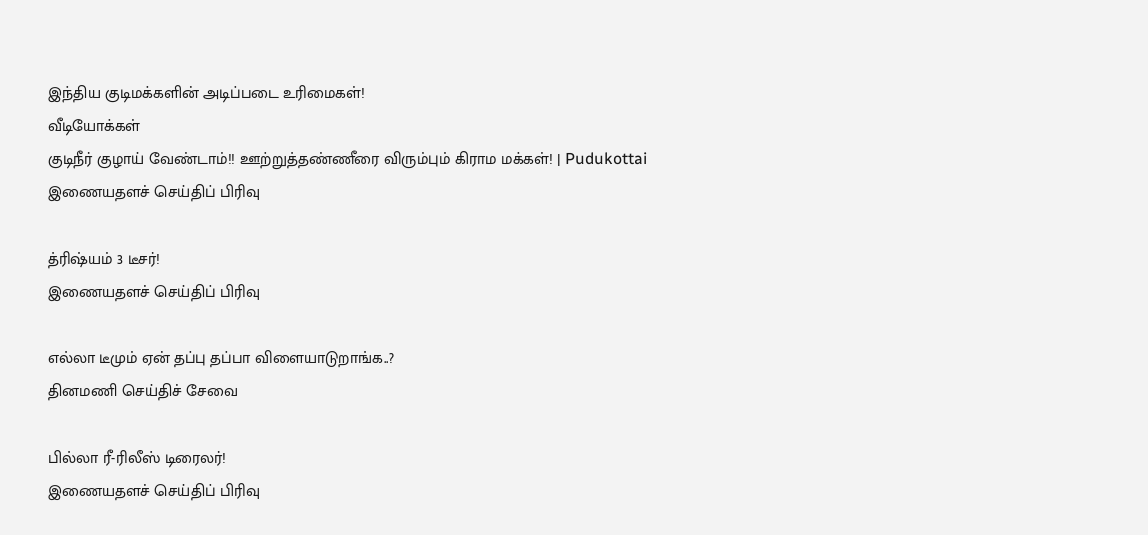இந்திய குடிமக்களின் அடிப்படை உரிமைகள்!
வீடியோக்கள்
குடிநீர் குழாய் வேண்டாம்!! ஊற்றுத்தண்ணீரை விரும்பும் கிராம மக்கள்! | Pudukottai
இணையதளச் செய்திப் பிரிவு

த்ரிஷ்யம் 3 டீசர்!
இணையதளச் செய்திப் பிரிவு

எல்லா டீமும் ஏன் தப்பு தப்பா விளையாடுறாங்க..?
தினமணி செய்திச் சேவை

பில்லா ரீ-ரிலீஸ் டிரைலர்!
இணையதளச் செய்திப் பிரிவு